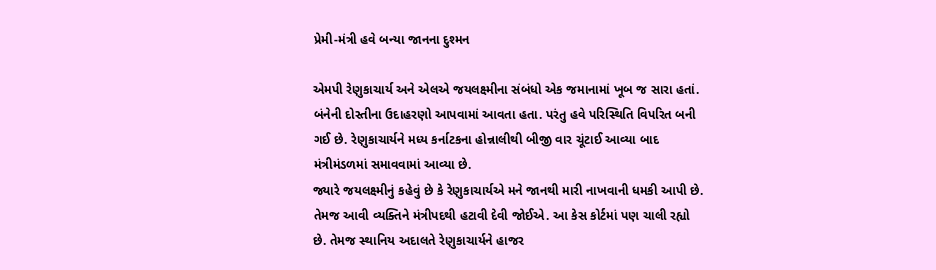પ્રેમી-મંત્રી હવે બન્યા જાનના દુશ્મન

એમપી રેણુકાચાર્ય અને એલએ જયલક્ષ્મીના સંબંધો એક જમાનામાં ખૂબ જ સારા હતાં. બંનેની દોસ્તીના ઉદાહરણો આપવામાં આવતા હતા. પરંતુ હવે પરિસ્થિતિ વિપરિત બની ગઈ છે. રેણુકાચાર્યને મધ્ય કર્નાટકના હોન્નાલીથી બીજી વાર ચૂંટાઈ આવ્યા બાદ મંત્રીમંડળમાં સમાવવામાં આવ્યા છે.
જ્યારે જયલક્ષ્મીનું કહેવું છે કે રેણુકાચાર્યએ મને જાનથી મારી નાખવાની ધમકી આપી છે. તેમજ આવી વ્યક્તિને મંત્રીપદથી હટાવી દેવી જોઈએ. આ કેસ કોર્ટમાં પણ ચાલી રહ્યો છે. તેમજ સ્થાનિય અદાલતે રેણુકાચાર્યને હાજર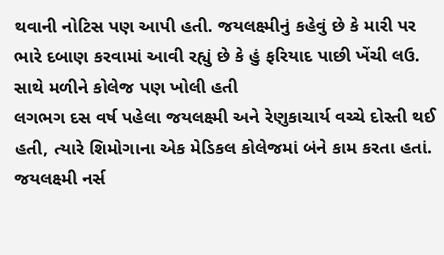થવાની નોટિસ પણ આપી હતી. જયલક્ષ્મીનું કહેવું છે કે મારી પર ભારે દબાણ કરવામાં આવી રહ્યું છે કે હું ફરિયાદ પાછી ખેંચી લઉ.
સાથે મળીને કોલેજ પણ ખોલી હતી
લગભગ દસ વર્ષ પહેલા જયલક્ષ્મી અને રેણુકાચાર્ય વચ્ચે દોસ્તી થઈ હતી, ત્યારે શિમોગાના એક મેડિકલ કોલેજમાં બંને કામ કરતા હતાં. જયલક્ષ્મી નર્સ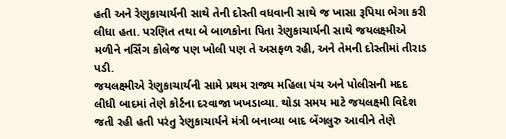હતી અને રેણુકાચાર્યની સાથે તેની દોસ્તી વધવાની સાથે જ ખાસા રૂપિયા ભેગા કરી લીધા હતા. પરણિત તથા બે બાળકોના પિતા રેણુકાચાર્યની સાથે જયલક્ષ્મીએ મળીને નર્સિંગ કોલેજ પણ ખોલી પણ તે અસફળ રહી, અને તેમની દોસ્તીમાં તીરાડ પડી.
જયલક્ષ્મીએ રેણુકાચાર્યની સામે પ્રથમ રાજ્ય મહિલા પંચ અને પોલીસની મદદ લીધી બાદમાં તેણે કોર્ટના દરવાજા ખખડાવ્યા. થોડા સમય માટે જયલક્ષ્મી વિદેશ જતી રહી હતી પરંતુ રેણુકાચાર્યને મંત્રી બનાવ્યા બાદ બેંગલુરુ આવીને તેણે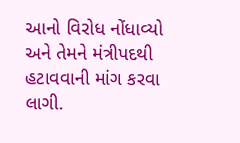આનો વિરોધ નોંધાવ્યો અને તેમને મંત્રીપદથી હટાવવાની માંગ કરવા લાગી.